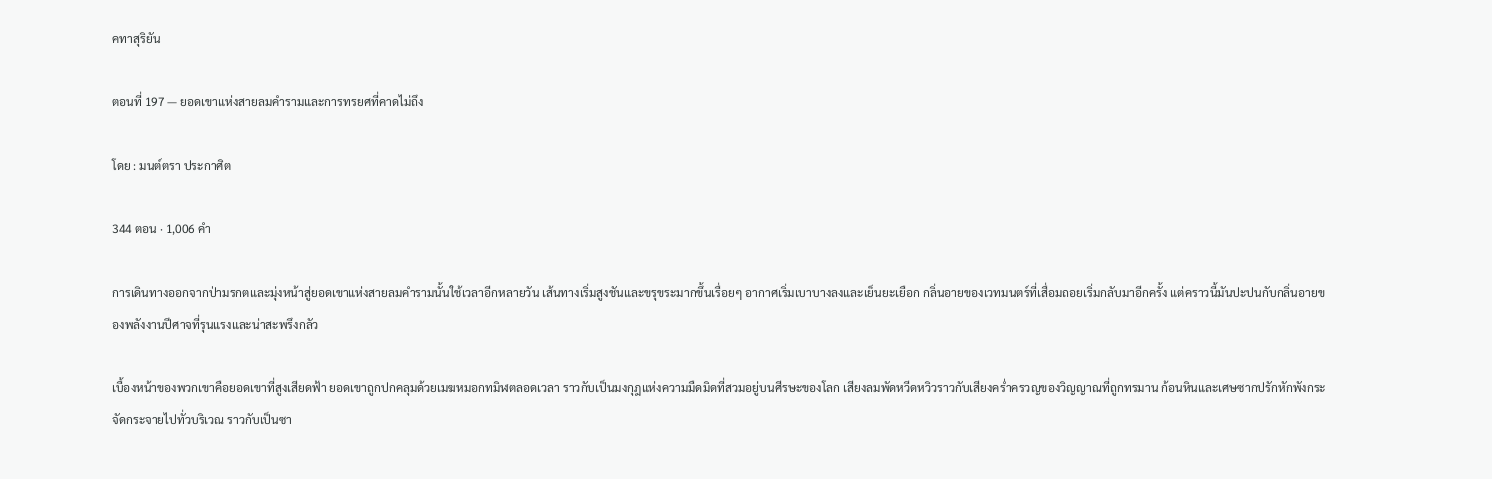คทาสุริยัน

ตอนที่ 197 — ยอดเขาแห่งสายลมคำรามและการทรยศที่คาดไม่ถึง

โดย : มนต์ตรา ประกาศิต

344 ตอน · 1,006 คำ

การเดินทางออกจากป่ามรกตและมุ่งหน้าสู่ยอดเขาแห่งสายลมคำรามนั้นใช้เวลาอีกหลายวัน เส้นทางเริ่มสูงชันและขรุขระมากขึ้นเรื่อยๆ อากาศเริ่มเบาบางลงและเย็นยะเยือก กลิ่นอายของเวทมนตร์ที่เสื่อมถอยเริ่มกลับมาอีกครั้ง แต่คราวนี้มันปะปนกับกลิ่นอายของพลังงานปีศาจที่รุนแรงและน่าสะพรึงกลัว

เบื้องหน้าของพวกเขาคือยอดเขาที่สูงเสียดฟ้า ยอดเขาถูกปกคลุมด้วยเมฆหมอกทมิฬตลอดเวลา ราวกับเป็นมงกุฎแห่งความมืดมิดที่สวมอยู่บนศีรษะของโลก เสียงลมพัดหวีดหวิวราวกับเสียงคร่ำครวญของวิญญาณที่ถูกทรมาน ‌ก้อนหินและเศษซากปรักหักพังกระจัดกระจายไปทั่วบริเวณ ราวกับเป็นซา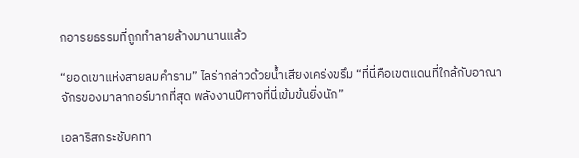กอารยธรรมที่ถูกทำลายล้างมานานแล้ว

“ยอดเขาแห่งสายลมคำราม” ไลร่ากล่าวด้วยน้ำเสียงเคร่งขรึม “ที่นี่คือเขตแดนที่ใกล้กับอาณาจักรของมาลากอร์มากที่สุด พลังงานปีศาจที่นี่เข้มข้นยิ่งนัก”

เอลาริสกระชับคทา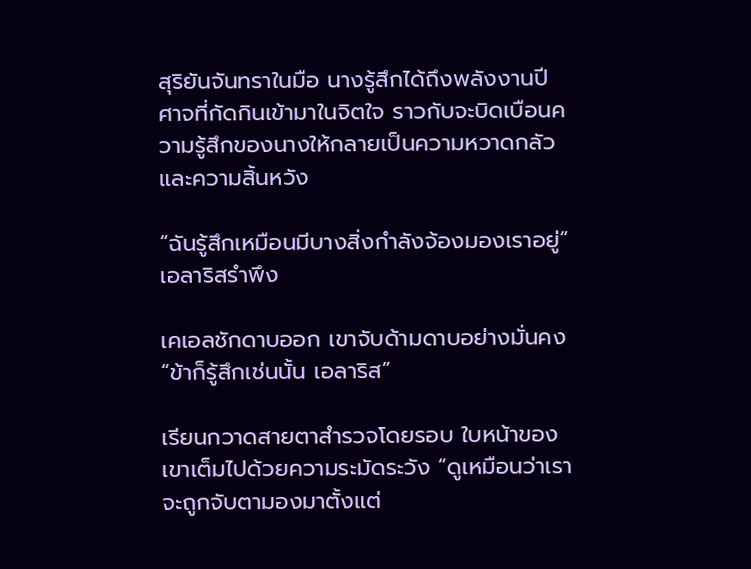สุริยันจันทราในมือ นางรู้สึกได้ถึงพลังงานปีศาจที่กัดกินเข้ามาในจิตใจ ราวกับจะบิดเบือนความรู้สึกของนางให้กลายเป็นความหวาดกลัวและความสิ้นหวัง

“ฉันรู้สึกเหมือนมีบางสิ่งกำลังจ้องมองเราอยู่” เอลาริสรำพึง

เคเอลชักดาบออก เขาจับด้ามดาบอย่างมั่นคง “ข้าก็รู้สึกเช่นนั้น เอลาริส”

เรียนกวาดสายตาสำรวจโดยรอบ ใบหน้าของเขาเต็มไปด้วยความระมัดระวัง “ดูเหมือนว่าเราจะถูกจับตามองมาตั้งแต่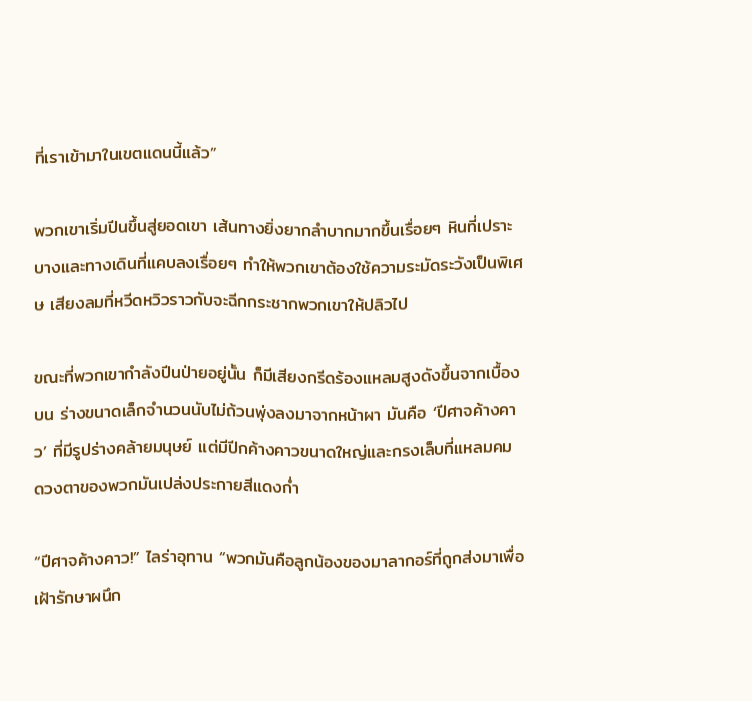ที่เราเข้ามาในเขตแดนนี้แล้ว”

พวกเขาเริ่มปีนขึ้นสู่ยอดเขา เส้นทางยิ่งยากลำบากมากขึ้นเรื่อยๆ หินที่เปราะบางและทางเดินที่แคบลงเรื่อยๆ ทำให้พวกเขาต้องใช้ความระมัดระวังเป็นพิเศษ ‍เสียงลมที่หวีดหวิวราวกับจะฉีกกระชากพวกเขาให้ปลิวไป

ขณะที่พวกเขากำลังปีนป่ายอยู่นั้น ก็มีเสียงกรีดร้องแหลมสูงดังขึ้นจากเบื้องบน ร่างขนาดเล็กจำนวนนับไม่ถ้วนพุ่งลงมาจากหน้าผา มันคือ ‘ปีศาจค้างคาว’ ที่มีรูปร่างคล้ายมนุษย์ แต่มีปีกค้างคาวขนาดใหญ่และกรงเล็บที่แหลมคม ดวงตาของพวกมันเปล่งประกายสีแดงก่ำ

“ปีศาจค้างคาว!” ไลร่าอุทาน “พวกมันคือลูกน้องของมาลากอร์ที่ถูกส่งมาเพื่อเฝ้ารักษาผนึก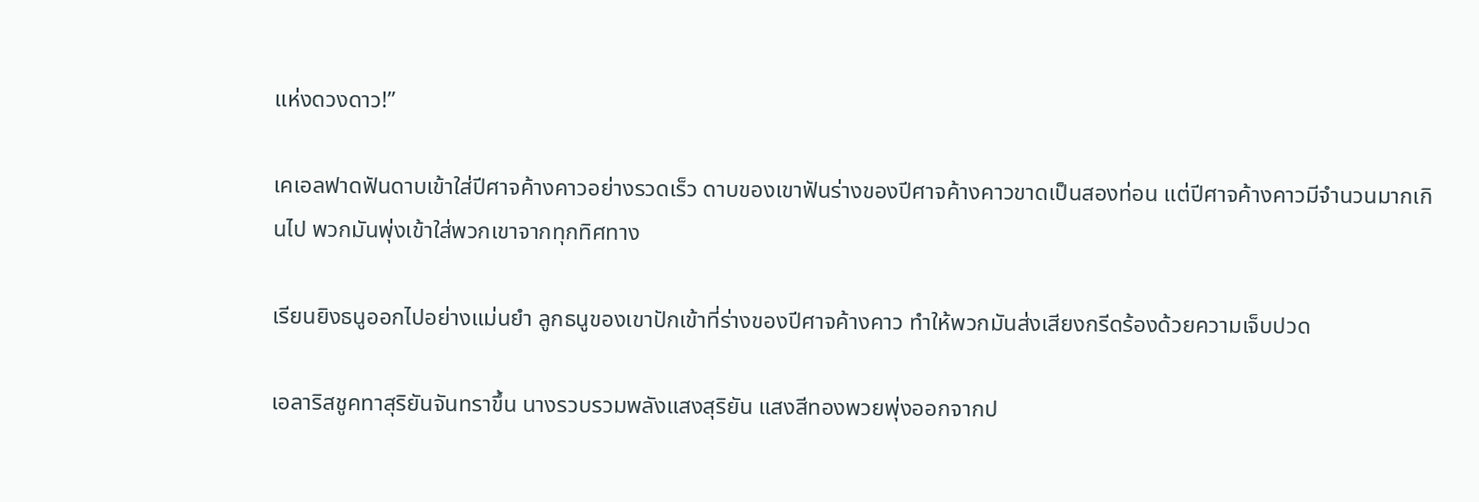แห่งดวงดาว!”

เคเอลฟาดฟันดาบเข้าใส่ปีศาจค้างคาวอย่างรวดเร็ว ดาบของเขาฟันร่างของปีศาจค้างคาวขาดเป็นสองท่อน แต่ปีศาจค้างคาวมีจำนวนมากเกินไป พวกมันพุ่งเข้าใส่พวกเขาจากทุกทิศทาง

เรียนยิงธนูออกไปอย่างแม่นยำ ลูกธนูของเขาปักเข้าที่ร่างของปีศาจค้างคาว ทำให้พวกมันส่งเสียงกรีดร้องด้วยความเจ็บปวด

เอลาริสชูคทาสุริยันจันทราขึ้น นางรวบรวมพลังแสงสุริยัน ‍แสงสีทองพวยพุ่งออกจากป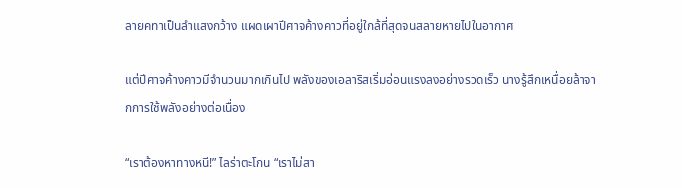ลายคทาเป็นลำแสงกว้าง แผดเผาปีศาจค้างคาวที่อยู่ใกล้ที่สุดจนสลายหายไปในอากาศ

แต่ปีศาจค้างคาวมีจำนวนมากเกินไป พลังของเอลาริสเริ่มอ่อนแรงลงอย่างรวดเร็ว นางรู้สึกเหนื่อยล้าจากการใช้พลังอย่างต่อเนื่อง

“เราต้องหาทางหนี!” ไลร่าตะโกน “เราไม่สา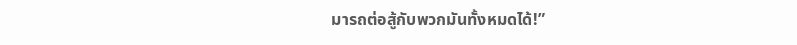มารถต่อสู้กับพวกมันทั้งหมดได้!”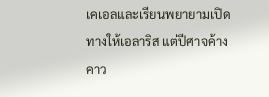เคเอลและเรียนพยายามเปิดทางให้เอลาริส แต่ปีศาจค้างคาว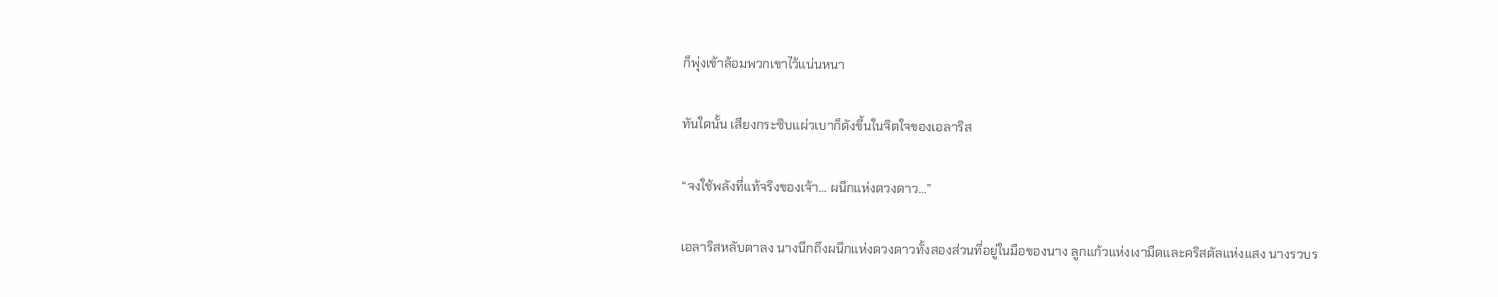ก็พุ่งเข้าล้อมพวกเขาไว้แน่นหนา

ทันใดนั้น เสียงกระซิบแผ่วเบาก็ดังขึ้นในจิตใจของเอลาริส

“จงใช้พลังที่แท้จริงของเจ้า… ผนึกแห่งดวงดาว…”

เอลาริสหลับตาลง นางนึกถึงผนึกแห่งดวงดาวทั้งสองส่วนที่อยู่ในมือของนาง ลูกแก้วแห่งเงามืดและคริสตัลแห่งแสง นางรวบร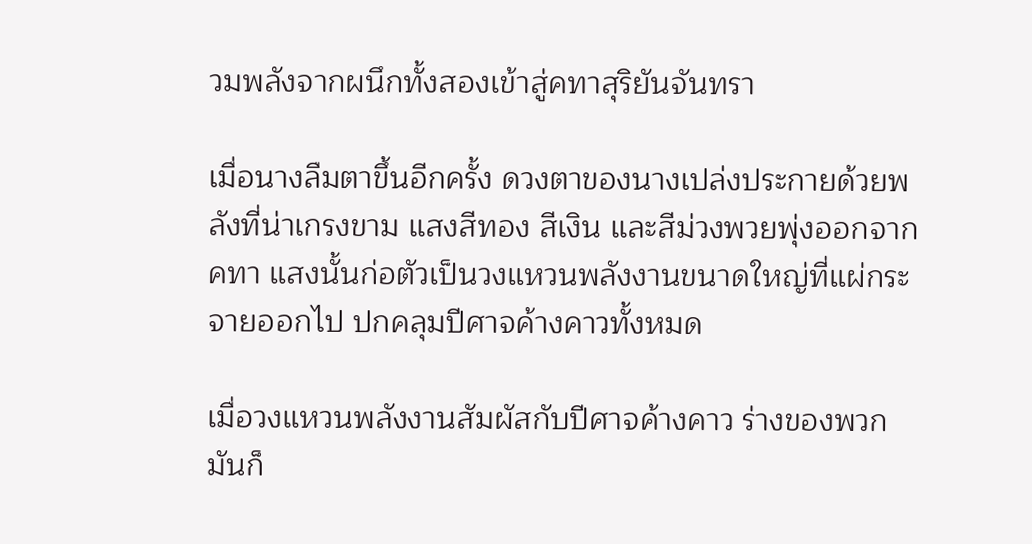วมพลังจากผนึกทั้งสองเข้าสู่คทาสุริยันจันทรา

เมื่อนางลืมตาขึ้นอีกครั้ง ดวงตาของนางเปล่งประกายด้วยพลังที่น่าเกรงขาม แสงสีทอง สีเงิน และสีม่วงพวยพุ่งออกจากคทา แสงนั้นก่อตัวเป็นวงแหวนพลังงานขนาดใหญ่ที่แผ่กระจายออกไป ปกคลุมปีศาจค้างคาวทั้งหมด

เมื่อวงแหวนพลังงานสัมผัสกับปีศาจค้างคาว ร่างของพวกมันก็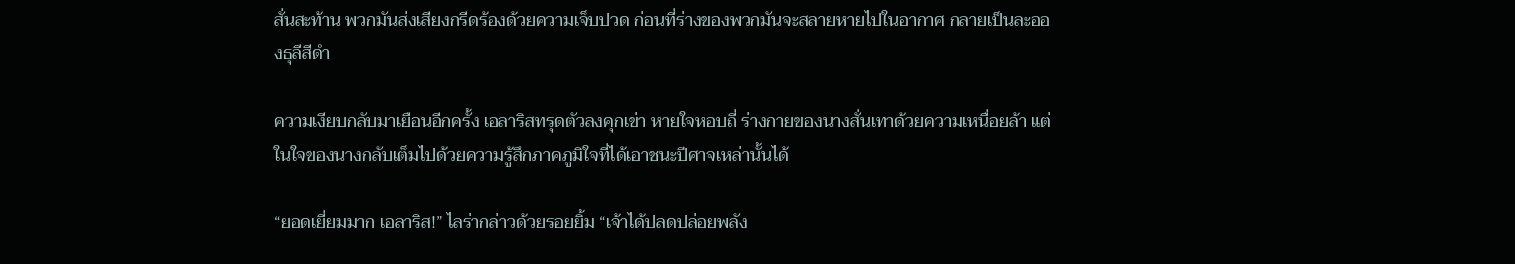สั่นสะท้าน พวกมันส่งเสียงกรีดร้องด้วยความเจ็บปวด ก่อนที่ร่างของพวกมันจะสลายหายไปในอากาศ กลายเป็นละอองธุลีสีดำ

ความเงียบกลับมาเยือนอีกครั้ง เอลาริสทรุดตัวลงคุกเข่า หายใจหอบถี่ ร่างกายของนางสั่นเทาด้วยความเหนื่อยล้า แต่ในใจของนางกลับเต็มไปด้วยความรู้สึกภาคภูมิใจที่ได้เอาชนะปีศาจเหล่านั้นได้

“ยอดเยี่ยมมาก เอลาริส!” ไลร่ากล่าวด้วยรอยยิ้ม “เจ้าได้ปลดปล่อยพลัง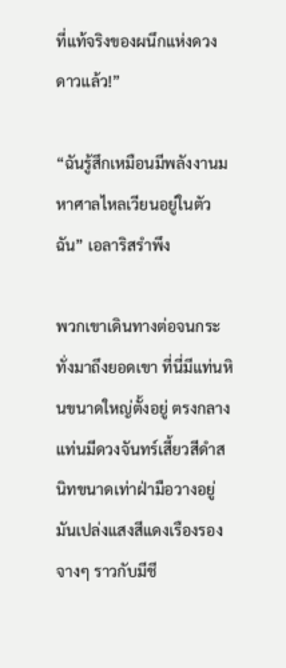ที่แท้จริงของผนึกแห่งดวงดาวแล้ว!”

“ฉันรู้สึกเหมือนมีพลังงานมหาศาลไหลเวียนอยู่ในตัวฉัน” เอลาริสรำพึง

พวกเขาเดินทางต่อจนกระทั่งมาถึงยอดเขา ที่นี่มีแท่นหินขนาดใหญ่ตั้งอยู่ ตรงกลางแท่นมีดวงจันทร์เสี้ยวสีดำสนิทขนาดเท่าฝ่ามือวางอยู่ มันเปล่งแสงสีแดงเรืองรองจางๆ ราวกับมีชี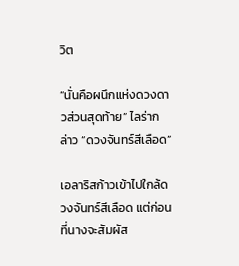วิต

“นั่นคือผนึกแห่งดวงดาวส่วนสุดท้าย” ไลร่ากล่าว “ดวงจันทร์สีเลือด”

เอลาริสก้าวเข้าไปใกล้ดวงจันทร์สีเลือด แต่ก่อนที่นางจะสัมผัส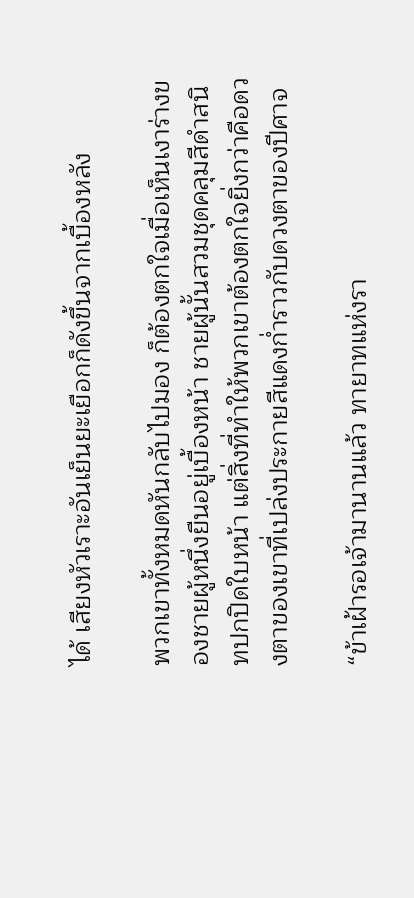ได้ เสียงหัวเราะอันเย็นยะเยือกก็ดังขึ้นจากเบื้องหลัง

พวกเขาทั้งหมดหันกลับไปมอง ก็ต้องตกใจเมื่อเห็นเงาร่างของชายผู้หนึ่งยืนอยู่เบื้องหน้า ชายผู้นั้นสวมชุดคลุมสีดำสนิทปกปิดใบหน้า แต่สิ่งที่ทำให้พวกเขาต้องตกใจยิ่งกว่าคือดวงตาของเขาที่เปล่งประกายสีแดงก่ำราวกับดวงตาของปีศาจ

“ข้าเฝ้ารอเจ้ามานานแล้ว ทายาทแห่งรา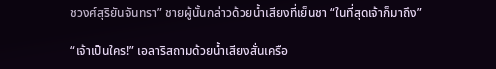ชวงศ์สุริยันจันทรา” ชายผู้นั้นกล่าวด้วยน้ำเสียงที่เย็นชา “ในที่สุดเจ้าก็มาถึง”

“เจ้าเป็นใคร!” เอลาริสถามด้วยน้ำเสียงสั่นเครือ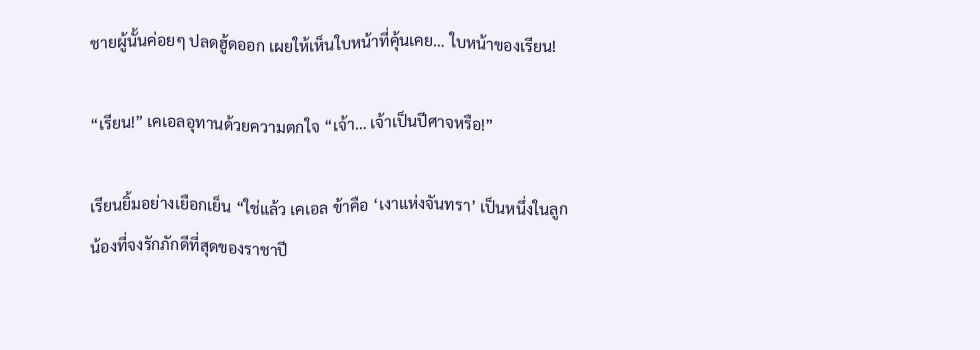ชายผู้นั้นค่อยๆ ปลดฮู้ดออก เผยให้เห็นใบหน้าที่คุ้นเคย… ใบหน้าของเรียน!

“เรียน!” เคเอลอุทานด้วยความตกใจ “เจ้า… เจ้าเป็นปีศาจหรือ!”

เรียนยิ้มอย่างเยือกเย็น “ใช่แล้ว เคเอล ข้าคือ ‘เงาแห่งจันทรา’ เป็นหนึ่งในลูกน้องที่จงรักภักดีที่สุดของราชาปี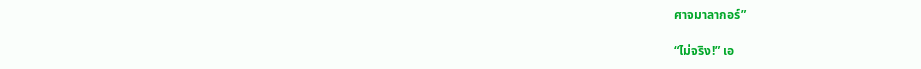ศาจมาลากอร์”

“ไม่จริง!” เอ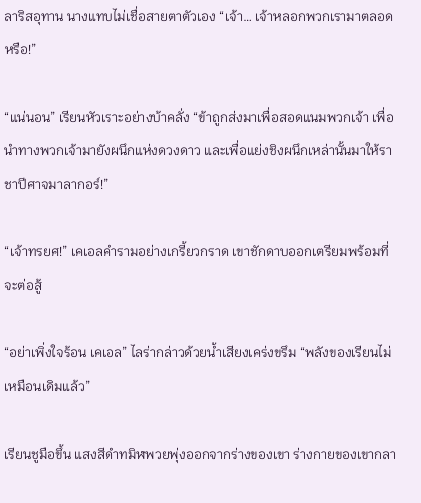ลาริสอุทาน นางแทบไม่เชื่อสายตาตัวเอง “เจ้า… เจ้าหลอกพวกเรามาตลอดหรือ!”

“แน่นอน” เรียนหัวเราะอย่างบ้าคลั่ง “ข้าถูกส่งมาเพื่อสอดแนมพวกเจ้า เพื่อนำทางพวกเจ้ามายังผนึกแห่งดวงดาว และเพื่อแย่งชิงผนึกเหล่านั้นมาให้ราชาปีศาจมาลากอร์!”

“เจ้าทรยศ!” เคเอลคำรามอย่างเกรี้ยวกราด เขาชักดาบออกเตรียมพร้อมที่จะต่อสู้

“อย่าเพิ่งใจร้อน เคเอล” ไลร่ากล่าวด้วยน้ำเสียงเคร่งขรึม “พลังของเรียนไม่เหมือนเดิมแล้ว”

เรียนชูมือขึ้น แสงสีดำทมิฬพวยพุ่งออกจากร่างของเขา ร่างกายของเขากลา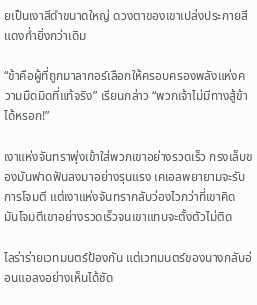ยเป็นเงาสีดำขนาดใหญ่ ดวงตาของเขาเปล่งประกายสีแดงก่ำยิ่งกว่าเดิม

“ข้าคือผู้ที่ถูกมาลากอร์เลือกให้ครอบครองพลังแห่งความมืดมิดที่แท้จริง” เรียนกล่าว “พวกเจ้าไม่มีทางสู้ข้าได้หรอก!”

เงาแห่งจันทราพุ่งเข้าใส่พวกเขาอย่างรวดเร็ว กรงเล็บของมันฟาดฟันลงมาอย่างรุนแรง เคเอลพยายามจะรับการโจมตี แต่เงาแห่งจันทรากลับว่องไวกว่าที่เขาคิด มันโจมตีเขาอย่างรวดเร็วจนเขาแทบจะตั้งตัวไม่ติด

ไลร่าร่ายเวทมนตร์ป้องกัน แต่เวทมนตร์ของนางกลับอ่อนแอลงอย่างเห็นได้ชัด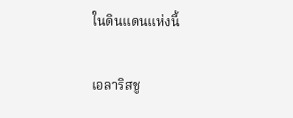ในดินแดนแห่งนี้

เอลาริสชู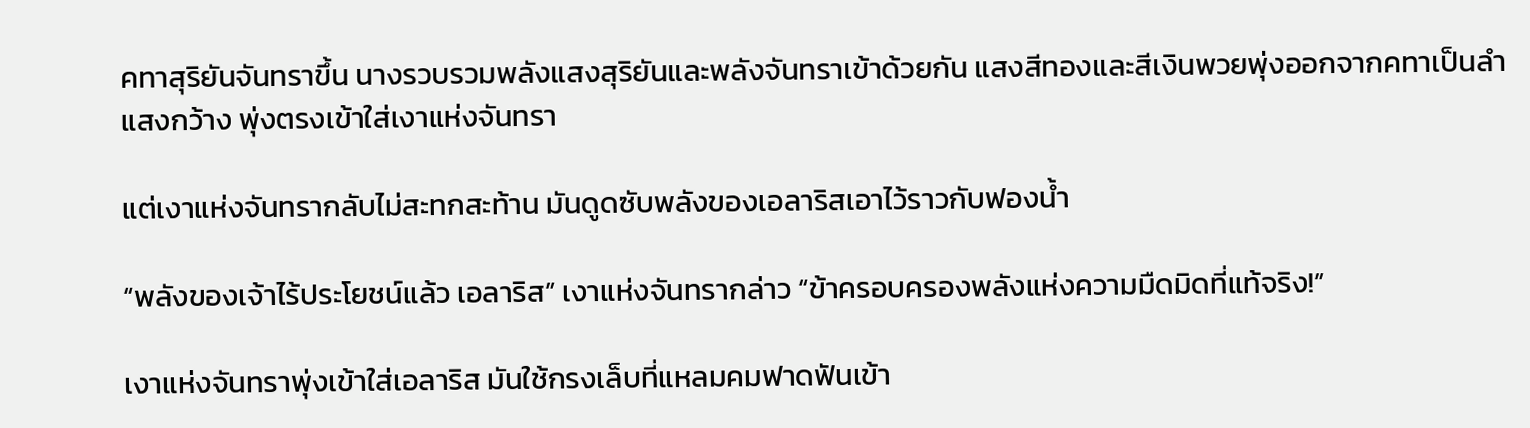คทาสุริยันจันทราขึ้น นางรวบรวมพลังแสงสุริยันและพลังจันทราเข้าด้วยกัน แสงสีทองและสีเงินพวยพุ่งออกจากคทาเป็นลำแสงกว้าง พุ่งตรงเข้าใส่เงาแห่งจันทรา

แต่เงาแห่งจันทรากลับไม่สะทกสะท้าน มันดูดซับพลังของเอลาริสเอาไว้ราวกับฟองน้ำ

“พลังของเจ้าไร้ประโยชน์แล้ว เอลาริส” เงาแห่งจันทรากล่าว “ข้าครอบครองพลังแห่งความมืดมิดที่แท้จริง!”

เงาแห่งจันทราพุ่งเข้าใส่เอลาริส มันใช้กรงเล็บที่แหลมคมฟาดฟันเข้า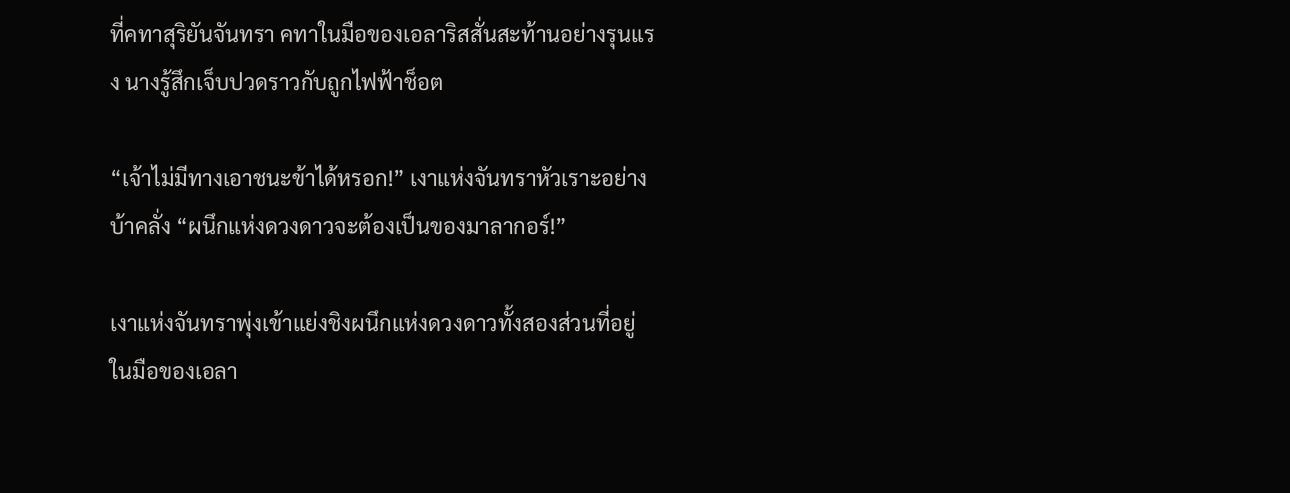ที่คทาสุริยันจันทรา คทาในมือของเอลาริสสั่นสะท้านอย่างรุนแรง นางรู้สึกเจ็บปวดราวกับถูกไฟฟ้าช็อต

“เจ้าไม่มีทางเอาชนะข้าได้หรอก!” เงาแห่งจันทราหัวเราะอย่างบ้าคลั่ง “ผนึกแห่งดวงดาวจะต้องเป็นของมาลากอร์!”

เงาแห่งจันทราพุ่งเข้าแย่งชิงผนึกแห่งดวงดาวทั้งสองส่วนที่อยู่ในมือของเอลา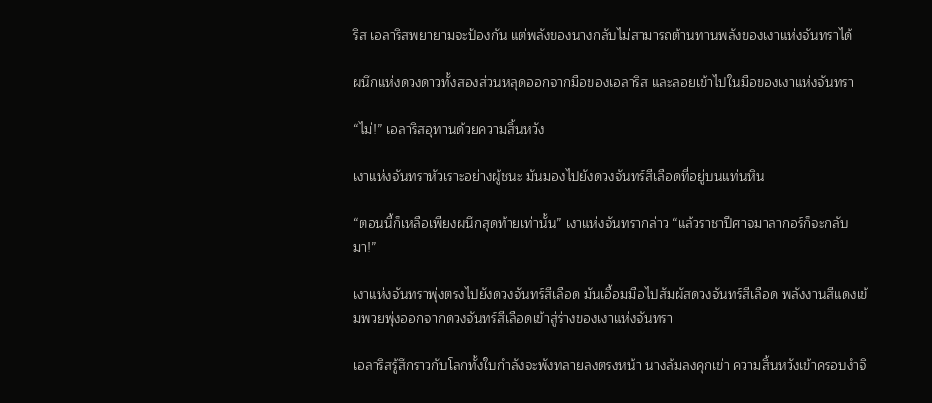ริส เอลาริสพยายามจะป้องกัน แต่พลังของนางกลับไม่สามารถต้านทานพลังของเงาแห่งจันทราได้

ผนึกแห่งดวงดาวทั้งสองส่วนหลุดออกจากมือของเอลาริส และลอยเข้าไปในมือของเงาแห่งจันทรา

“ไม่!” เอลาริสอุทานด้วยความสิ้นหวัง

เงาแห่งจันทราหัวเราะอย่างผู้ชนะ มันมองไปยังดวงจันทร์สีเลือดที่อยู่บนแท่นหิน

“ตอนนี้ก็เหลือเพียงผนึกสุดท้ายเท่านั้น” เงาแห่งจันทรากล่าว “แล้วราชาปีศาจมาลากอร์ก็จะกลับมา!”

เงาแห่งจันทราพุ่งตรงไปยังดวงจันทร์สีเลือด มันเอื้อมมือไปสัมผัสดวงจันทร์สีเลือด พลังงานสีแดงเข้มพวยพุ่งออกจากดวงจันทร์สีเลือดเข้าสู่ร่างของเงาแห่งจันทรา

เอลาริสรู้สึกราวกับโลกทั้งใบกำลังจะพังทลายลงตรงหน้า นางล้มลงคุกเข่า ความสิ้นหวังเข้าครอบงำจิ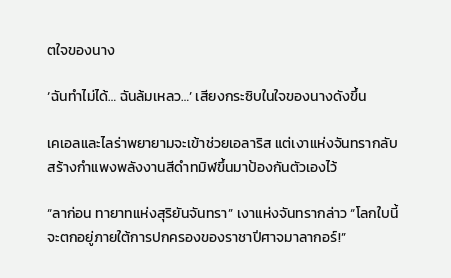ตใจของนาง

‘ฉันทำไม่ได้… ฉันล้มเหลว…’ เสียงกระซิบในใจของนางดังขึ้น

เคเอลและไลร่าพยายามจะเข้าช่วยเอลาริส แต่เงาแห่งจันทรากลับสร้างกำแพงพลังงานสีดำทมิฬขึ้นมาป้องกันตัวเองไว้

“ลาก่อน ทายาทแห่งสุริยันจันทรา” เงาแห่งจันทรากล่าว “โลกใบนี้จะตกอยู่ภายใต้การปกครองของราชาปีศาจมาลากอร์!”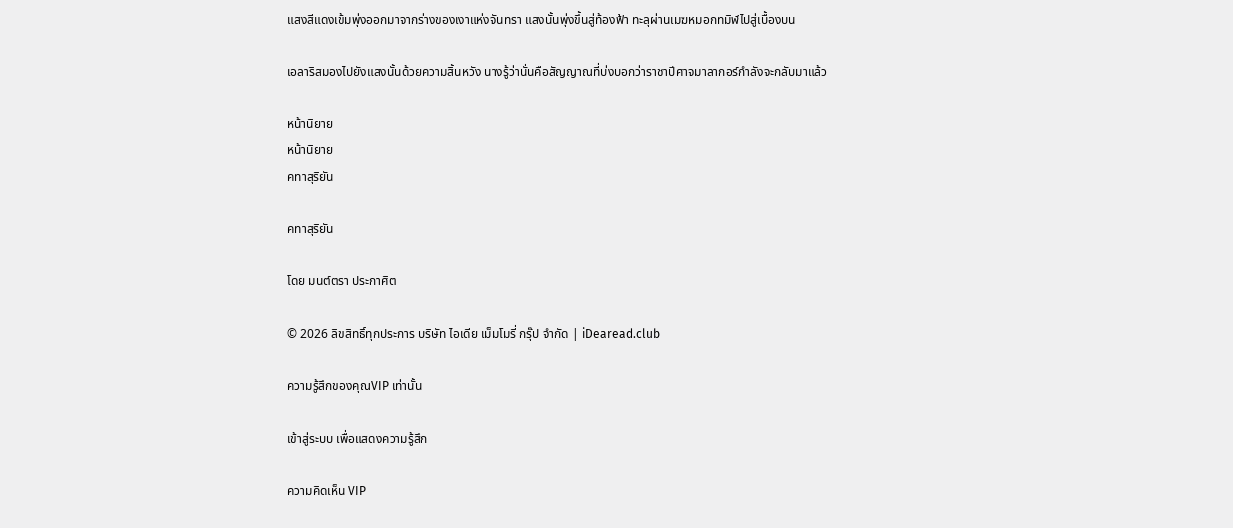แสงสีแดงเข้มพุ่งออกมาจากร่างของเงาแห่งจันทรา แสงนั้นพุ่งขึ้นสู่ท้องฟ้า ทะลุผ่านเมฆหมอกทมิฬไปสู่เบื้องบน

เอลาริสมองไปยังแสงนั้นด้วยความสิ้นหวัง นางรู้ว่านั่นคือสัญญาณที่บ่งบอกว่าราชาปีศาจมาลากอร์กำลังจะกลับมาแล้ว

หน้านิยาย
หน้านิยาย
คทาสุริยัน

คทาสุริยัน

โดย มนต์ตรา ประกาศิต

© 2026 ลิขสิทธิ์ทุกประการ บริษัท ไอเดีย เม็มโมรี่ กรุ๊ป จำกัด | iDearead.club

ความรู้สึกของคุณVIP เท่านั้น

เข้าสู่ระบบ เพื่อแสดงความรู้สึก

ความคิดเห็น VIP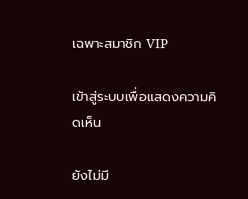เฉพาะสมาชิก VIP

เข้าสู่ระบบเพื่อแสดงความคิดเห็น

ยังไม่มี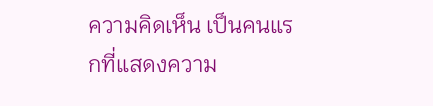ความคิดเห็น เป็นคนแรกที่แสดงความ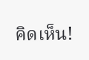คิดเห็น!